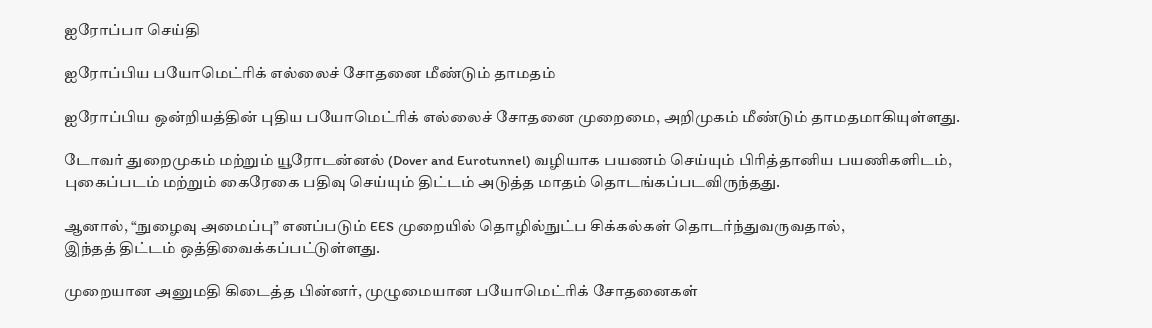ஐரோப்பா செய்தி

ஐரோப்பிய பயோமெட்ரிக் எல்லைச் சோதனை மீண்டும் தாமதம்

ஐரோப்பிய ஒன்றியத்தின் புதிய பயோமெட்ரிக் எல்லைச் சோதனை முறைமை, அறிமுகம் மீண்டும் தாமதமாகியுள்ளது.

டோவர் துறைமுகம் மற்றும் யூரோடன்னல் (Dover and Eurotunnel) வழியாக பயணம் செய்யும் பிரித்தானிய பயணிகளிடம், புகைப்படம் மற்றும் கைரேகை பதிவு செய்யும் திட்டம் அடுத்த மாதம் தொடங்கப்படவிருந்தது.

ஆனால், “நுழைவு அமைப்பு” எனப்படும் EES முறையில் தொழில்நுட்ப சிக்கல்கள் தொடர்ந்துவருவதால்,
இந்தத் திட்டம் ஒத்திவைக்கப்பட்டுள்ளது.

முறையான அனுமதி கிடைத்த பின்னர், முழுமையான பயோமெட்ரிக் சோதனைகள்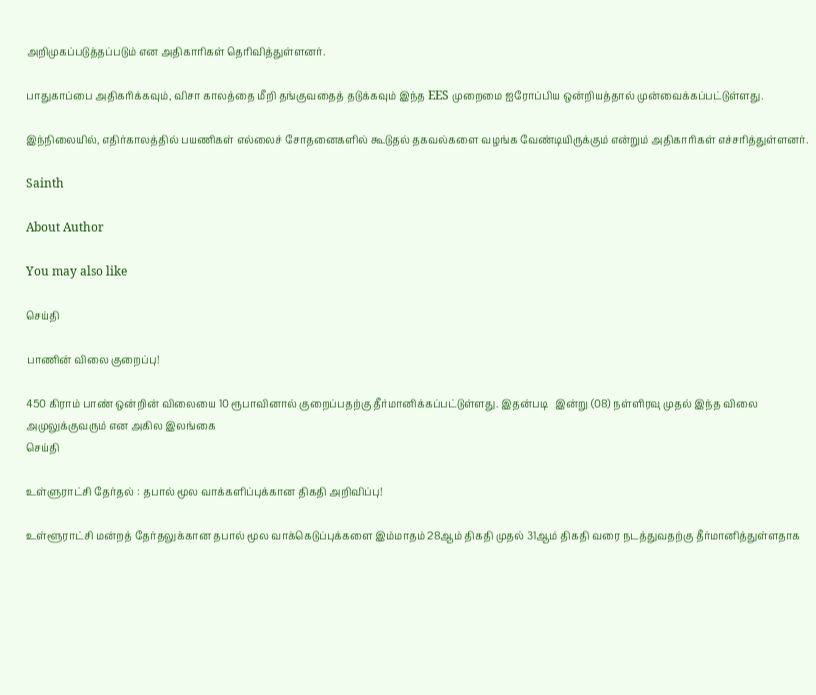அறிமுகப்படுத்தப்படும் என அதிகாரிகள் தெரிவித்துள்ளனர்.

பாதுகாப்பை அதிகரிக்கவும், விசா காலத்தை மீறி தங்குவதைத் தடுக்கவும் இந்த EES முறைமை ஐரோப்பிய ஒன்றியத்தால் முன்வைக்கப்பட்டுள்ளது.

இந்நிலையில், எதிர்காலத்தில் பயணிகள் எல்லைச் சோதனைகளில் கூடுதல் தகவல்களை வழங்க வேண்டியிருக்கும் என்றும் அதிகாரிகள் எச்சரித்துள்ளனர்.

Sainth

About Author

You may also like

செய்தி

பாணின் விலை குறைப்பு!

450 கிராம் பாண் ஒன்றின் விலையை 10 ரூபாவினால் குறைப்பதற்கு தீர்மானிக்கப்பட்டுள்ளது. இதன்படி   இன்று (08) நள்ளிரவு முதல் இந்த விலை அமுலுக்குவரும் என அகில இலங்கை
செய்தி

உள்ளுராட்சி தேர்தல் : தபால் மூல வாக்களிப்புக்கான திகதி அறிவிப்பு!

உள்ளூராட்சி மன்றத் தேர்தலுக்கான தபால் மூல வாக்கெடுப்புக்களை இம்மாதம் 28ஆம் திகதி முதல் 31ஆம் திகதி வரை நடத்துவதற்கு தீர்மானித்துள்ளதாக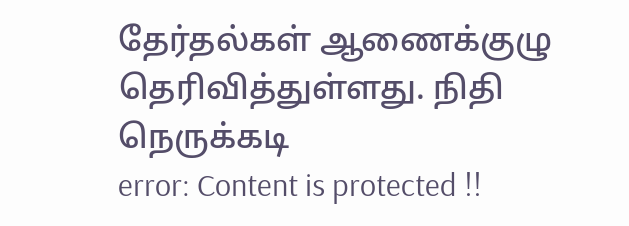தேர்தல்கள் ஆணைக்குழு தெரிவித்துள்ளது. நிதி நெருக்கடி
error: Content is protected !!